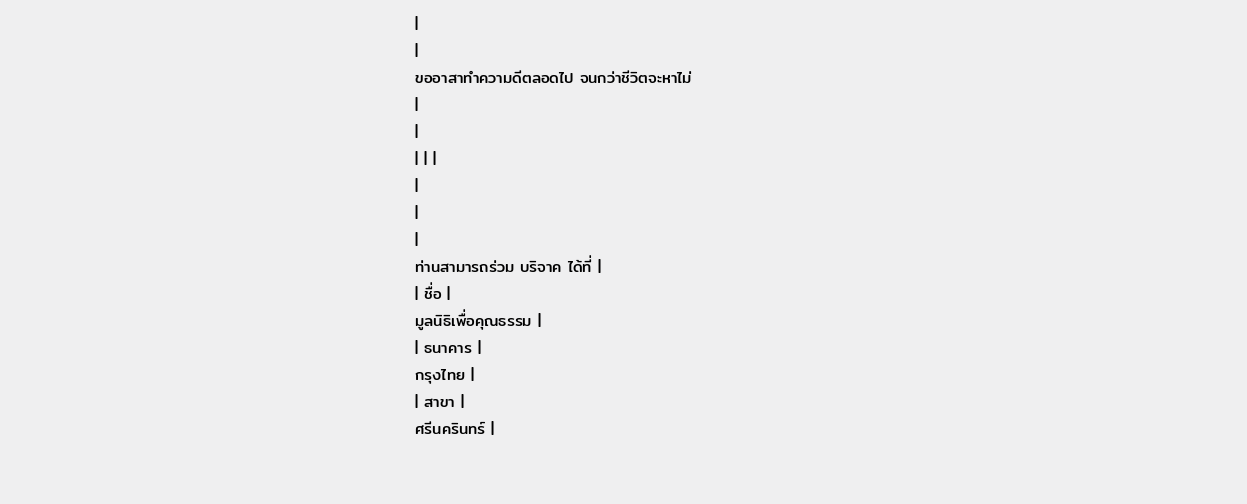|
|
ขออาสาทำความดีตลอดไป จนกว่าชีวิตจะหาไม่
|
|
| | |
|
|
|
ท่านสามารถร่วม บริจาค ได้ที่ |
| ชื่อ |
มูลนิธิเพื่อคุณธรรม |
| ธนาคาร |
กรุงไทย |
| สาขา |
ศรีนครินทร์ |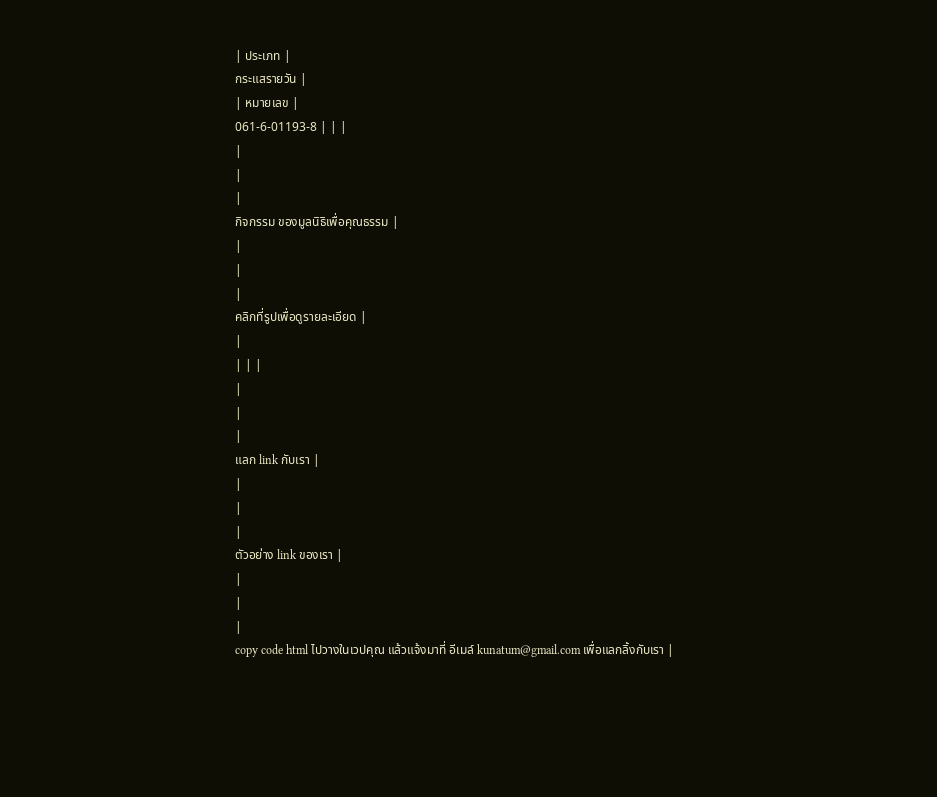| ประเภท |
กระแสรายวัน |
| หมายเลข |
061-6-01193-8 | | |
|
|
|
กิจกรรม ของมูลนิธิเพื่อคุณธรรม |
|
|
|
คลิกที่รูปเพื่อดูรายละเอียด |
|
| | |
|
|
|
แลก link กับเรา |
|
|
|
ตัวอย่าง link ของเรา |
|
|
|
copy code html ไปวางในเวปคุณ แล้วแจ้งมาที่ อีเมล์ kunatum@gmail.com เพื่อแลกลิ้งกับเรา |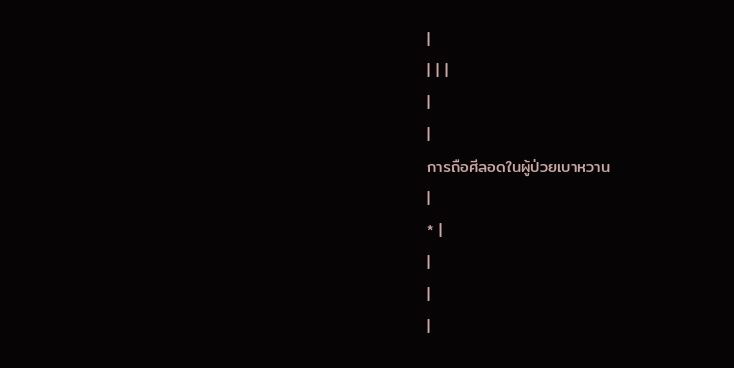|
| | |
|
|
การถือศีลอดในผู้ป่วยเบาหวาน
|
* |
|
|
|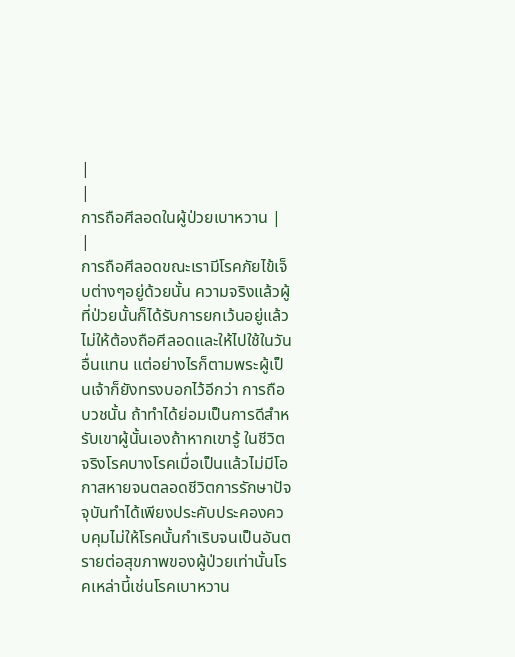|
|
การถือศีลอดในผู้ป่วยเบาหวาน |
|
การถือศีลอดขณะเรามีโรคภัยไข้เจ็บต่างๆอยู่ด้วยนั้น ความจริงแล้วผู้ที่ป่วยนั้นก็ได้รับการยกเว้นอยู่แล้วไม่ให้ต้องถือศีลอดและให้ไปใช้ในวันอื่นแทน แต่อย่างไรก็ตามพระผู้เป็นเจ้าก็ยังทรงบอกไว้อีกว่า การถือบวชนั้น ถ้าทำได้ย่อมเป็นการดีสำหรับเขาผู้นั้นเองถ้าหากเขารู้ ในชีวิตจริงโรคบางโรคเมื่อเป็นแล้วไม่มีโอกาสหายจนตลอดชีวิตการรักษาปัจจุบันทำได้เพียงประคับประคองควบคุมไม่ให้โรคนั้นกำเริบจนเป็นอันตรายต่อสุขภาพของผู้ป่วยเท่านั้นโรคเหล่านี้เช่นโรคเบาหวาน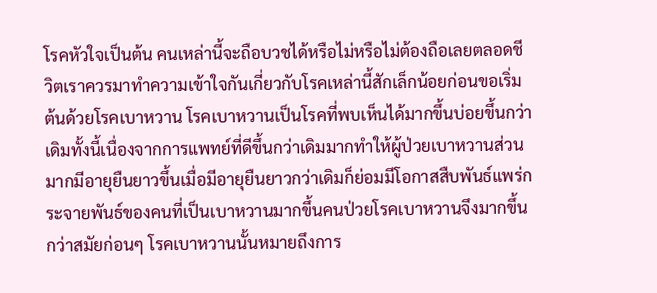โรคหัวใจเป็นต้น คนเหล่านี้จะถือบวชได้หรือไม่หรือไม่ต้องถือเลยตลอดชีวิตเราควรมาทำความเข้าใจกันเกี่ยวกับโรคเหล่านี้สักเล็กน้อยก่อนขอเริ่มต้นด้วยโรคเบาหวาน โรคเบาหวานเป็นโรคที่พบเห็นได้มากขึ้นบ่อยขึ้นกว่าเดิมทั้งนี้เนื่องจากการแพทย์ที่ดีขึ้นกว่าเดิมมากทำให้ผู้ป่วยเบาหวานส่วนมากมีอายุยืนยาวขึ้นเมื่อมีอายุยืนยาวกว่าเดิมก็ย่อมมีโอกาสสืบพันธ์แพร่กระจายพันธ์ของคนที่เป็นเบาหวานมากขึ้นคนป่วยโรคเบาหวานจึงมากขึ้นกว่าสมัยก่อนๆ โรคเบาหวานนั้นหมายถึงการ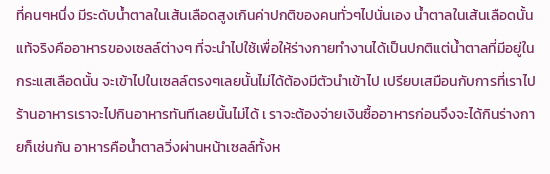ที่คนๆหนึ่ง มีระดับน้ำตาลในเส้นเลือดสูงเกินค่าปกติของคนทั่วๆไปนั่นเอง น้ำตาลในเส้นเลือดนั้นแท้จริงคืออาหารของเซลล์ต่างๆ ที่จะนำไปใช้เพื่อให้ร่างกายทำงานได้เป็นปกติแต่น้ำตาลที่มีอยู่ในกระแสเลือดนั้น จะเข้าไปในเซลล์ตรงๆเลยนั้นไม่ได้ต้องมีตัวนำเข้าไป เปรียบเสมือนกับการที่เราไปร้านอาหารเราจะไปกินอาหารทันทีเลยนั้นไม่ได้ เ ราจะต้องจ่ายเงินซื้ออาหารก่อนจึงจะได้กินร่างกายก็เช่นกัน อาหารคือน้ำตาลวิ่งผ่านหน้าเซลล์ทั้งห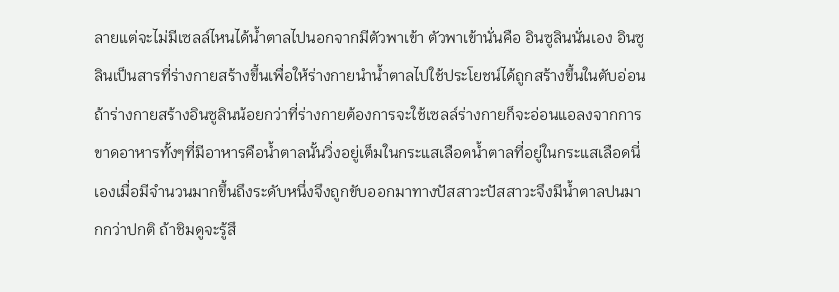ลายแต่จะไม่มีเซลล์ไหนได้น้ำตาลไปนอกจากมีตัวพาเข้า ตัวพาเข้านั่นคือ อินซูลินนั่นเอง อินซูลินเป็นสารที่ร่างกายสร้างขึ้นเพื่อให้ร่างกายนำน้ำตาลไปใช้ประโยชน์ได้ถูกสร้างขึ้นในตับอ่อน ถ้าร่างกายสร้างอินซูลินน้อยกว่าที่ร่างกายต้องการจะใช้เซลล์ร่างกายก็จะอ่อนแอลงจากการขาดอาหารทั้งๆที่มีอาหารคือน้ำตาลนั้นวิ่งอยู่เต็มในกระแสเลือดน้ำตาลที่อยู่ในกระแสเลือดนี่เองเมื่อมีจำนวนมากขึ้นถึงระดับหนึ่งจึงถูกขับออกมาทางปัสสาวะปัสสาวะจึงมีน้ำตาลปนมากกว่าปกติ ถ้าชิมดูจะรู้สึ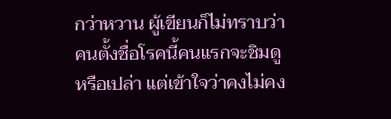กว่าหวาน ผู้เขียนก็ไม่ทราบว่าคนตั้งชื่อโรคนี้คนแรกจะชิมดูหรือเปล่า แต่เข้าใจว่าคงไม่คง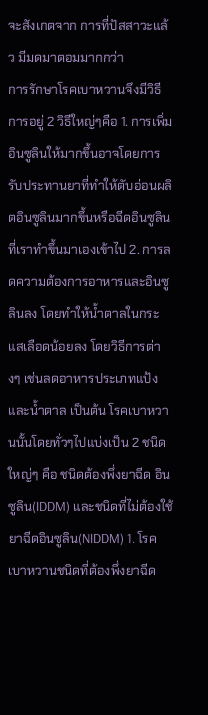จะสังเกตจาก การที่ปัสสาวะแล้ว มีมดมาตอมมากกว่า
การรักษาโรคเบาหวานจึงมีวิธีการอยู่ 2 วิธีใหญ่ๆคือ 1. การเพิ่มอินซูลินให้มากขึ้นอาจโดยการรับประทานยาที่ทำให้ตับอ่อนผลิตอินซูลินมากขึ้นหรือฉีดอินซูลินที่เราทำขึ้นมาเองเข้าไป 2. การลดความต้องการอาหารและอินซูลินลง โดยทำให้น้ำตาลในกระแสเลือดน้อยลง โดยวิธีการต่างๆ เช่นลดอาหารประเภทแป้ง และน้ำตาล เป็นต้น โรคเบาหวานนั้นโดยทั่วๆไปแบ่งเป็น 2 ชนิดใหญ่ๆ คือ ชนิดต้องพึ่งยาฉีด อินซูลิน(IDDM) และชนิดที่ไม่ต้องใช้ยาฉีดอินซูลิน(NIDDM) 1. โรคเบาหวานชนิดที่ต้องพึ่งยาฉีด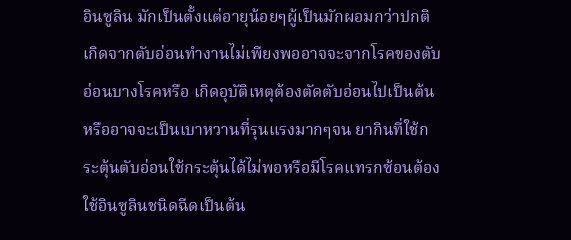อินซูลิน มักเป็นตั้งแต่อายุน้อยๆผู้เป็นมักผอมกว่าปกติเกิดจากตับอ่อนทำงานไม่เพียงพออาจจะจากโรคของตับอ่อนบางโรคหรือ เกิดอุบัติเหตุต้องตัดตับอ่อนไปเป็นต้นหรืออาจจะเป็นเบาหวานที่รุนแรงมากๆจน ยากินที่ใช้กระตุ้นตับอ่อนใช้กระตุ้นได้ไม่พอหรือมีโรคแทรกซ้อนต้องใช้อินซูลินชนิดฉีดเป็นต้น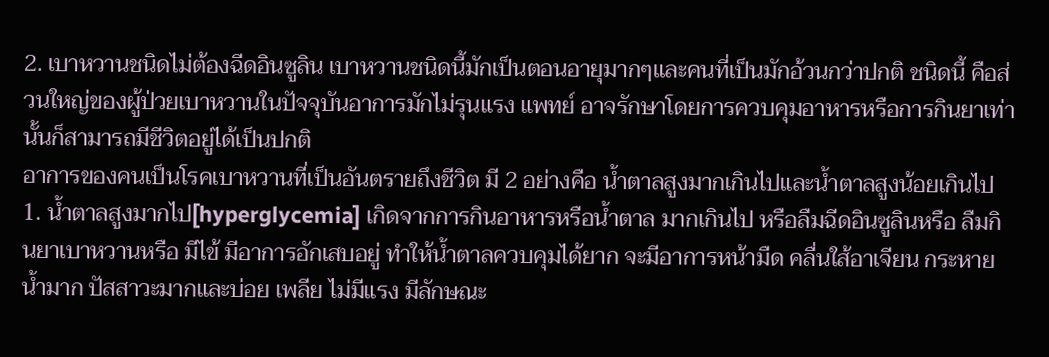2. เบาหวานชนิดไม่ต้องฉีดอินซูลิน เบาหวานชนิดนี้มักเป็นตอนอายุมากๆและคนที่เป็นมักอ้วนกว่าปกติ ชนิดนี้ คือส่วนใหญ่ของผู้ป่วยเบาหวานในปัจจุบันอาการมักไม่รุนแรง แพทย์ อาจรักษาโดยการควบคุมอาหารหรือการกินยาเท่านั้นก็สามารถมีชีวิตอยู่ได้เป็นปกติ
อาการของคนเป็นโรคเบาหวานที่เป็นอันตรายถึงชีวิต มี 2 อย่างคือ น้ำตาลสูงมากเกินไปและน้ำตาลสูงน้อยเกินไป 1. น้ำตาลสูงมากไป[hyperglycemia] เกิดจากการกินอาหารหรือน้ำตาล มากเกินไป หรือลืมฉีดอินซูลินหรือ ลืมกินยาเบาหวานหรือ มีไข้ มีอาการอักเสบอยู่ ทำให้น้ำตาลควบคุมได้ยาก จะมีอาการหน้ามืด คลื่นใส้อาเจียน กระหายน้ำมาก ปัสสาวะมากและบ่อย เพลีย ไม่มีแรง มีลักษณะ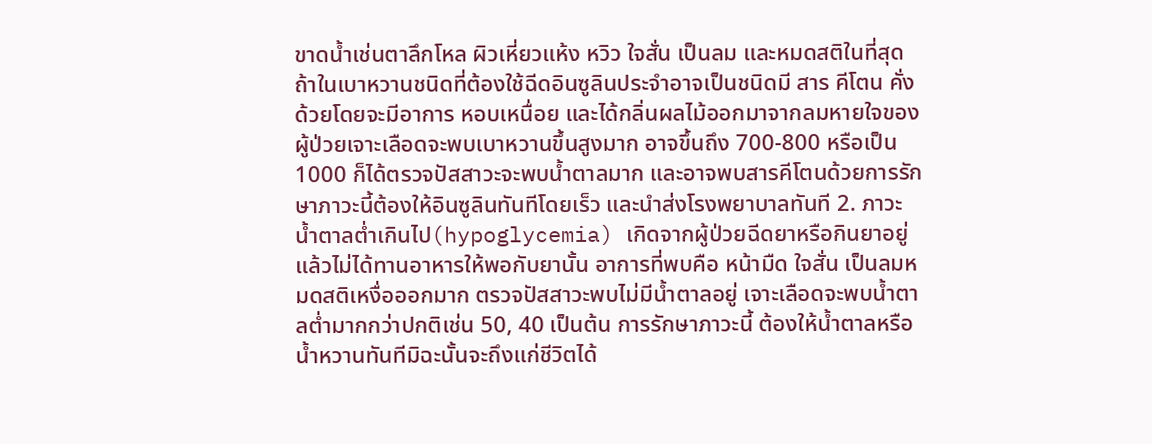ขาดน้ำเช่นตาลึกโหล ผิวเหี่ยวแห้ง หวิว ใจสั่น เป็นลม และหมดสติในที่สุดถ้าในเบาหวานชนิดที่ต้องใช้ฉีดอินซูลินประจำอาจเป็นชนิดมี สาร คีโตน คั่งด้วยโดยจะมีอาการ หอบเหนื่อย และได้กลิ่นผลไม้ออกมาจากลมหายใจของผู้ป่วยเจาะเลือดจะพบเบาหวานขึ้นสูงมาก อาจขึ้นถึง 700-800 หรือเป็น1000 ก็ได้ตรวจปัสสาวะจะพบน้ำตาลมาก และอาจพบสารคีโตนด้วยการรักษาภาวะนี้ต้องให้อินซูลินทันทีโดยเร็ว และนำส่งโรงพยาบาลทันที 2. ภาวะน้ำตาลต่ำเกินไป(hypoglycemia) เกิดจากผู้ป่วยฉีดยาหรือกินยาอยู่แล้วไม่ได้ทานอาหารให้พอกับยานั้น อาการที่พบคือ หน้ามืด ใจสั่น เป็นลมหมดสติเหงื่อออกมาก ตรวจปัสสาวะพบไม่มีน้ำตาลอยู่ เจาะเลือดจะพบน้ำตาลต่ำมากกว่าปกติเช่น 50, 40 เป็นต้น การรักษาภาวะนี้ ต้องให้น้ำตาลหรือ น้ำหวานทันทีมิฉะนั้นจะถึงแก่ชีวิตได้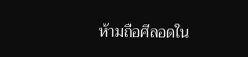ห้ามถือศีลอดใน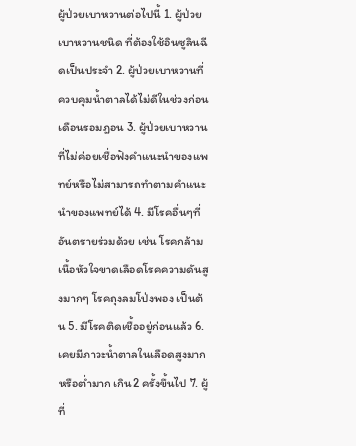ผู้ป่วยเบาหวานต่อไปนี้ 1. ผู้ป่วยเบาหวานชนิด ที่ต้องใช้อินซูลินฉีดเป็นประจำ 2. ผู้ป่วยเบาหวานที่ควบคุมน้ำตาลได้ไม่ดีในช่วงก่อนเดือนรอมฎอน 3. ผู้ป่วยเบาหวานที่ไม่ค่อยเชื่อฟังคำแนะนำของแพทย์หรือไม่สามารถทำตามคำแนะนำของแพทย์ได้ 4. มีโรคอื่นๆที่อันตรายร่วมด้วย เช่น โรคกล้ามเนื้อหัวใจขาดเลือดโรคความดันสูงมากๆ โรคถุงลมโป่งพอง เป็นต้น 5. มีโรคติดเชื้ออยู่ก่อนแล้ว 6. เคยมีภาวะน้ำตาลในเลือดสูงมากหรือต่ำมาก เกิน2 ครั้งขึ้นไป 7. ผู้ที่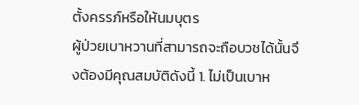ตั้งครรภ์หรือให้นมบุตร
ผู้ป่วยเบาหวานที่สามารถจะถือบวชได้นั้นจึงต้องมีคุณสมบัติดังนี้ 1. ไม่เป็นเบาห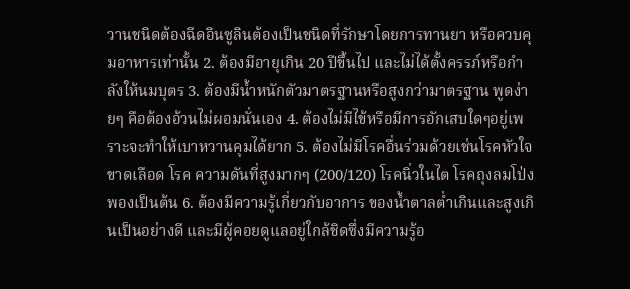วานชนิดต้องฉีดอินซูลินต้องเป็นชนิดที่รักษาโดยการทานยา หรือควบคุมอาหารเท่านั้น 2. ต้องมีอายุเกิน 20 ปีขึ้นไป และไม่ได้ตั้งครรภ์หรือกำลังให้นมบุตร 3. ต้องมีน้ำหนักตัวมาตรฐานหรือสูงกว่ามาตรฐาน พูดง่ายๆ คือต้องอ้วนไม่ผอมนั่นเอง 4. ต้องไม่มีไข้หรือมีการอักเสบใดๆอยู่เพราะจะทำให้เบาหวานคุมได้ยาก 5. ต้องไม่มีโรคอื่นร่วมด้วยเช่นโรคหัวใจขาดเลือด โรค ความดันที่สูงมากๆ (200/120) โรคนิ่วในไต โรคถุงลมโป่งพองเป็นต้น 6. ต้องมีความรู้เกี่ยวกับอาการ ของน้ำตาลต่ำเกินและสูงเกินเป็นอย่างดี และมีผู้คอยดูแลอยู่ใกล้ชิดซึ่งมีความรู้อ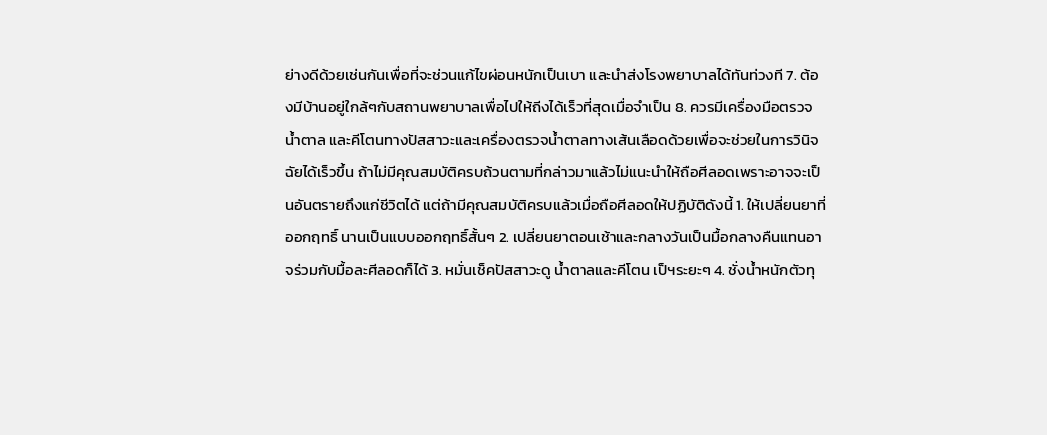ย่างดีด้วยเช่นกันเพื่อที่จะช่วนแก้ไขผ่อนหนักเป็นเบา และนำส่งโรงพยาบาลได้ทันท่วงที 7. ต้องมีบ้านอยู่ใกล้ๆกับสถานพยาบาลเพื่อไปให้ถีงได้เร็วที่สุดเมื่อจำเป็น 8. ควรมีเครื่องมือตรวจน้ำตาล และคีโตนทางปัสสาวะและเครื่องตรวจน้ำตาลทางเส้นเลือดด้วยเพื่อจะช่วยในการวินิจฉัยได้เร็วขึ้น ถ้าไม่มีคุณสมบัติครบถ้วนตามที่กล่าวมาแล้วไม่แนะนำให้ถือศีลอดเพราะอาจจะเป็นอันตรายถึงแก่ชีวิตได้ แต่ถ้ามีคุณสมบัติครบแล้วเมื่อถือศีลอดให้ปฏิบัติดังนี้ 1. ให้เปลี่ยนยาที่ออกฤทธิ์ นานเป็นแบบออกฤทธิ์สั้นๆ 2. เปลี่ยนยาตอนเช้าและกลางวันเป็นมื้อกลางคืนแทนอาจร่วมกับมื้อละศีลอดก็ได้ 3. หมั่นเช็คปัสสาวะดู น้ำตาลและคีโตน เป็ฯระยะๆ 4. ชั่งน้ำหนักตัวทุ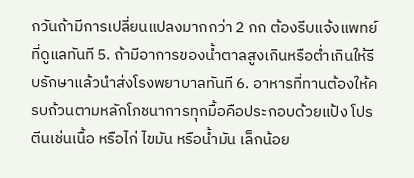กวันถ้ามีการเปลี่ยนแปลงมากกว่า 2 กก ต้องรีบแจ้งแพทย์ที่ดูแลทันที 5. ถ้ามีอาการของน้ำตาลสูงเกินหรือต่ำเกินให้รีบรักษาแล้วนำส่งโรงพยาบาลทันที 6. อาหารที่ทานต้องให้ครบถ้วนตามหลักโภชนาการทุกมื้อคือประกอบด้วยแป้ง โปรตีนเช่นเนื้อ หรือไก่ ไขมัน หรือน้ำมัน เล็กน้อย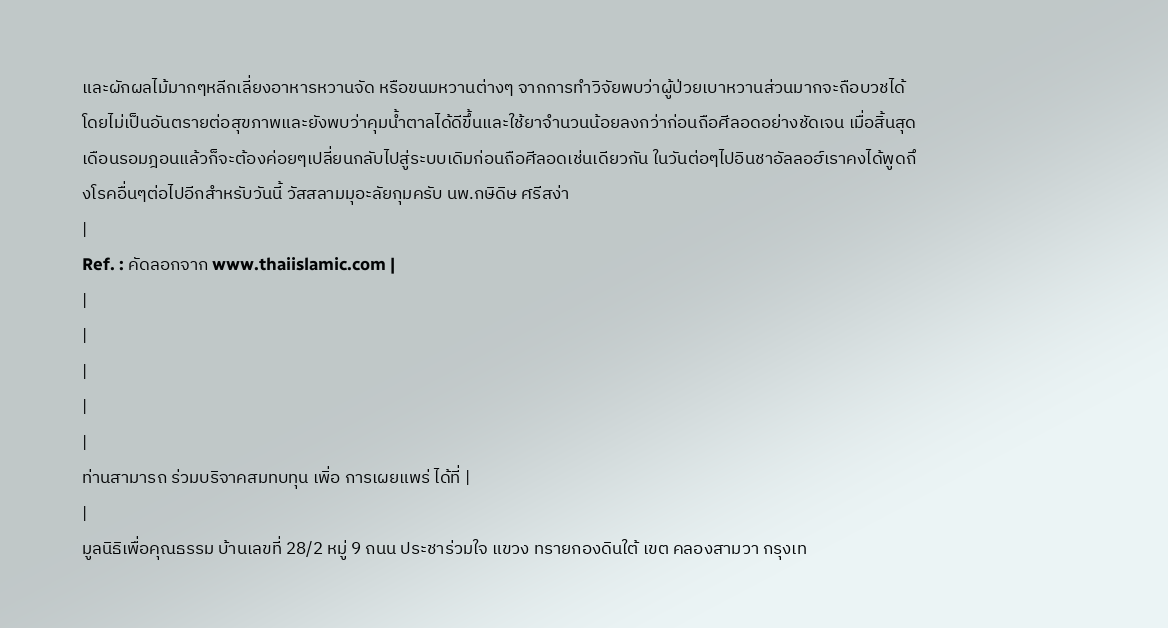และผักผลไม้มากๆหลีกเลี่ยงอาหารหวานจัด หรือขนมหวานต่างๆ จากการทำวิจัยพบว่าผู้ป่วยเบาหวานส่วนมากจะถือบวชได้โดยไม่เป็นอันตรายต่อสุขภาพและยังพบว่าคุมน้ำตาลได้ดีขึ้นและใช้ยาจำนวนน้อยลงกว่าก่อนถือศีลอดอย่างชัดเจน เมื่อสิ้นสุดเดือนรอมฎอนแล้วก็จะต้องค่อยๆเปลี่ยนกลับไปสู่ระบบเดิมก่อนถือศีลอดเช่นเดียวกัน ในวันต่อๆไปอินชาอัลลอฮ์เราคงได้พูดถึงโรคอื่นๆต่อไปอีกสำหรับวันนี้ วัสสลามมุอะลัยกุมครับ นพ.กษิดิษ ศรีสง่า
|
Ref. : คัดลอกจาก www.thaiislamic.com |
|
|
|
|
|
ท่านสามารถ ร่วมบริจาคสมทบทุน เพิ่อ การเผยแพร่ ได้ที่ |
|
มูลนิธิเพื่อคุณธรรม บ้านเลขที่ 28/2 หมู่ 9 ถนน ประชาร่วมใจ แขวง ทรายกองดินใต้ เขต คลองสามวา กรุงเท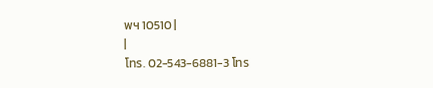พฯ 10510 |
|
โทร. 02-543-6881-3 โทร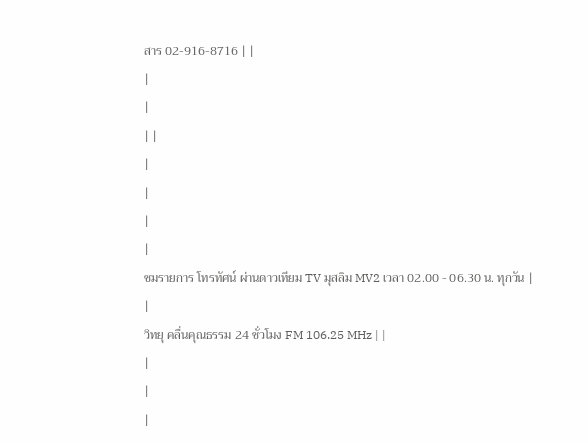สาร 02-916-8716 | |
|
|
| |
|
|
|
|
ชมรายการ โทรทัศน์ ผ่านดาวเทียม TV มุสลิม MV2 เวลา 02.00 - 06.30 น. ทุกวัน |
|
วิทยุ คลื่นคุณธรรม 24 ชั่วโมง FM 106.25 MHz | |
|
|
|